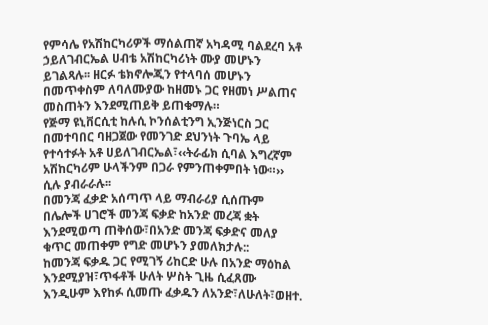የምሳሌ የአሽከርካሪዎች ማሰልጠኛ አካዳሚ ባልደረባ አቶ ኃይለገብርኤል ሀብቴ አሽከርካሪነት ሙያ መሆኑን ይገልጻሉ፡፡ ዘርፉ ቴክኖሎጂን የተላባሰ መሆኑን በመጥቀስም ለባለሙያው ከዘመኑ ጋር የዘመነ ሥልጠና መስጠትን እንደሚጠይቅ ይጠቁማሉ።
የጅማ ዩኒቨርሲቲ ከሉሲ ኮንሰልቲንግ ኢንጅነርስ ጋር በመተባበር ባዘጋጀው የመንገድ ደህንነት ጉባኤ ላይ የተሳተፉት አቶ ሀይለገብርኤል፣‹‹ትራፊክ ሲባል እግረኛም አሽከርካሪም ሁላችንም በጋራ የምንጠቀምበት ነው።›› ሲሉ ያብራራሉ፡፡
በመንጃ ፈቃድ አሰጣጥ ላይ ማብራሪያ ሲሰጡም በሌሎች ሀገሮች መንጃ ፍቃድ ከአንድ መረጃ ቋት እንደሚወጣ ጠቅሰው፣በአንድ መንጃ ፍቃድና መለያ ቁጥር መጠቀም የግድ መሆኑን ያመለክታሉ::
ከመንጃ ፍቃዱ ጋር የሚገኝ ሪከርድ ሁሉ በአንድ ማዕከል እንደሚያዝ፣ጥፋቶች ሁለት ሦስት ጊዜ ሲፈጸሙ እንዲሁም እየከፉ ሲመጡ ፈቃዱን ለአንድ፣ለሁለት፣ወዘተ.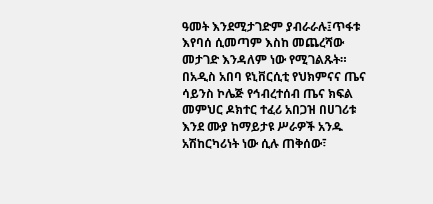ዓመት እንደሚታገድም ያብራራሉ፤ጥፋቱ እየባሰ ሲመጣም እስከ መጨረሻው መታገድ እንዳለም ነው የሚገልጹት።
በአዲስ አበባ ዩኒቨርሲቲ የህክምናና ጤና ሳይንስ ኮሌጅ የኅብረተሰብ ጤና ክፍል መምህር ዶክተር ተፈሪ አበጋዝ በሀገሪቱ እንደ ሙያ ከማይታዩ ሥራዎች አንዱ አሽከርካሪነት ነው ሲሉ ጠቅሰው፣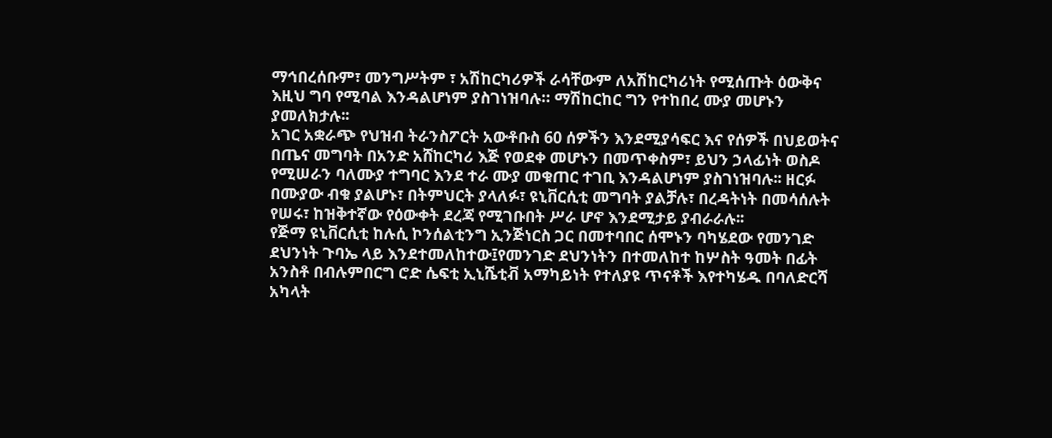ማኅበረሰቡም፣ መንግሥትም ፣ አሽከርካሪዎች ራሳቸውም ለአሽከርካሪነት የሚሰጡት ዕውቅና እዚህ ግባ የሚባል እንዳልሆነም ያስገነዝባሉ። ማሽከርከር ግን የተከበረ ሙያ መሆኑን ያመለክታሉ፡፡
አገር አቋራጭ የህዝብ ትራንስፖርት አውቶቡስ 60 ሰዎችን እንደሚያሳፍር እና የሰዎች በህይወትና በጤና መግባት በአንድ አሸከርካሪ እጅ የወደቀ መሆኑን በመጥቀስም፣ ይህን ኃላፊነት ወስዶ የሚሠራን ባለሙያ ተግባር እንደ ተራ ሙያ መቁጠር ተገቢ እንዳልሆነም ያስገነዝባሉ፡፡ ዘርፉ በሙያው ብቁ ያልሆኑ፣ በትምህርት ያላለፉ፣ ዩኒቨርሲቲ መግባት ያልቻሉ፣ በረዳትነት በመሳሰሉት የሠሩ፣ ከዝቅተኛው የዕውቀት ደረጃ የሚገቡበት ሥራ ሆኖ እንደሚታይ ያብራራሉ፡፡
የጅማ ዩኒቨርሲቲ ከሉሲ ኮንሰልቲንግ ኢንጅነርስ ጋር በመተባበር ሰሞኑን ባካሄደው የመንገድ ደህንነት ጉባኤ ላይ እንደተመለከተው፤የመንገድ ደህንነትን በተመለከተ ከሦስት ዓመት በፊት አንስቶ በብሉምበርግ ሮድ ሴፍቲ ኢኒሼቲቭ አማካይነት የተለያዩ ጥናቶች እየተካሄዱ በባለድርሻ አካላት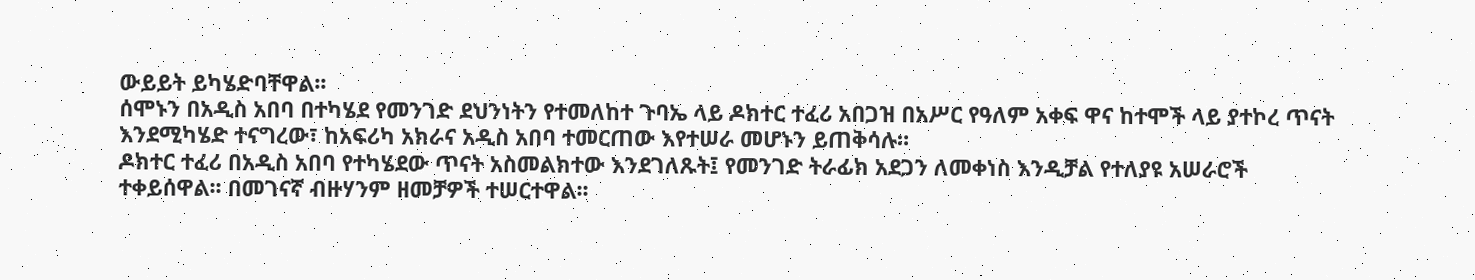ውይይት ይካሄድባቸዋል፡፡
ሰሞኑን በአዲስ አበባ በተካሄደ የመንገድ ደህንነትን የተመለከተ ጉባኤ ላይ ዶክተር ተፈሪ አበጋዝ በአሥር የዓለም አቀፍ ዋና ከተሞች ላይ ያተኮረ ጥናት እንደሚካሄድ ተናግረው፣ ከአፍሪካ አክራና አዲስ አበባ ተመርጠው እየተሠራ መሆኑን ይጠቅሳሉ።
ዶክተር ተፈሪ በአዲስ አበባ የተካሄደው ጥናት አስመልክተው እንደገለጹት፤ የመንገድ ትራፊክ አደጋን ለመቀነስ እንዲቻል የተለያዩ አሠራሮች ተቀይሰዋል፡፡ በመገናኛ ብዙሃንም ዘመቻዎች ተሠርተዋል፡፡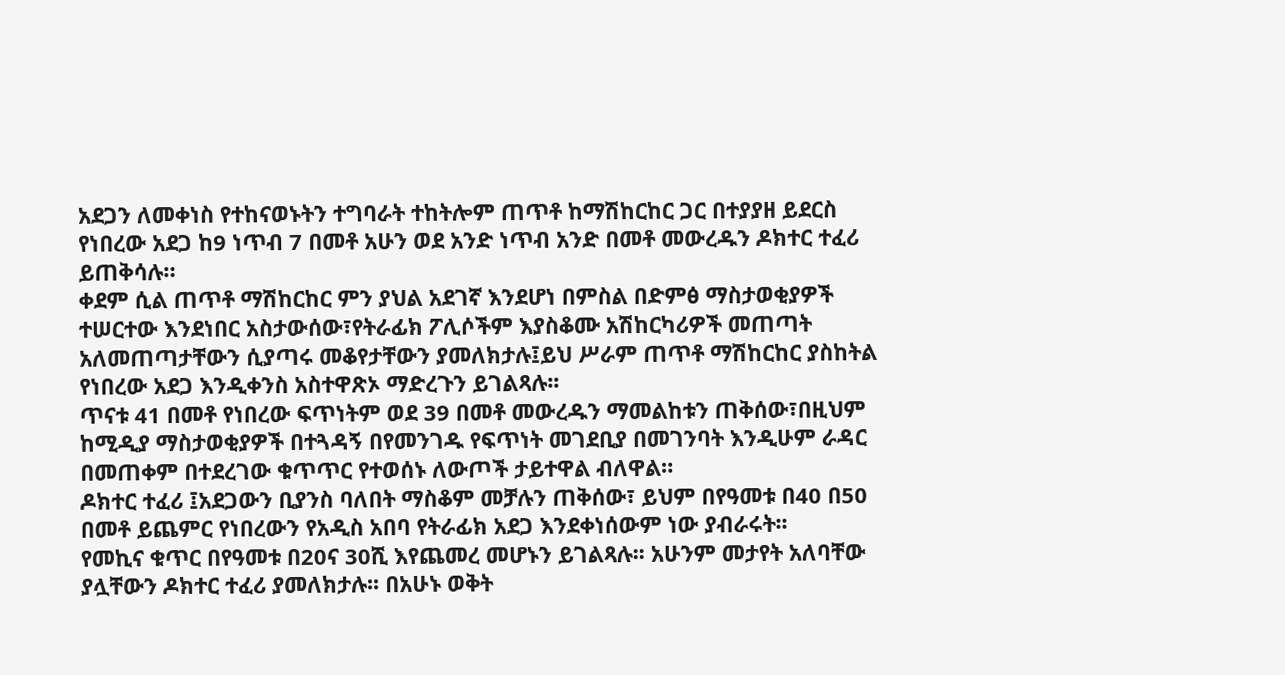አደጋን ለመቀነስ የተከናወኑትን ተግባራት ተከትሎም ጠጥቶ ከማሽከርከር ጋር በተያያዘ ይደርስ የነበረው አደጋ ከ9 ነጥብ 7 በመቶ አሁን ወደ አንድ ነጥብ አንድ በመቶ መውረዱን ዶክተር ተፈሪ ይጠቅሳሉ።
ቀደም ሲል ጠጥቶ ማሽከርከር ምን ያህል አደገኛ እንደሆነ በምስል በድምፅ ማስታወቂያዎች ተሠርተው እንደነበር አስታውሰው፣የትራፊክ ፖሊሶችም እያስቆሙ አሽከርካሪዎች መጠጣት አለመጠጣታቸውን ሲያጣሩ መቆየታቸውን ያመለክታሉ፤ይህ ሥራም ጠጥቶ ማሽከርከር ያስከትል የነበረው አደጋ እንዲቀንስ አስተዋጽኦ ማድረጉን ይገልጻሉ፡፡
ጥናቱ 41 በመቶ የነበረው ፍጥነትም ወደ 39 በመቶ መውረዱን ማመልከቱን ጠቅሰው፣በዚህም ከሚዲያ ማስታወቂያዎች በተጓዳኝ በየመንገዱ የፍጥነት መገደቢያ በመገንባት እንዲሁም ራዳር በመጠቀም በተደረገው ቁጥጥር የተወሰኑ ለውጦች ታይተዋል ብለዋል።
ዶክተር ተፈሪ ፤አደጋውን ቢያንስ ባለበት ማስቆም መቻሉን ጠቅሰው፣ ይህም በየዓመቱ በ40 በ50 በመቶ ይጨምር የነበረውን የአዲስ አበባ የትራፊክ አደጋ እንደቀነሰውም ነው ያብራሩት፡፡
የመኪና ቁጥር በየዓመቱ በ20ና 30ሺ እየጨመረ መሆኑን ይገልጻሉ፡፡ አሁንም መታየት አለባቸው ያሏቸውን ዶክተር ተፈሪ ያመለክታሉ፡፡ በአሁኑ ወቅት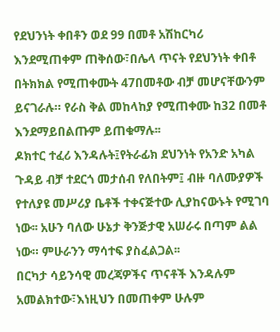የደህንነት ቀበቶን ወደ 99 በመቶ አሽከርካሪ እንደሚጠቀም ጠቅሰው፣በሌላ ጥናት የደህንነት ቀበቶ በትክክል የሚጠቀሙት 47በመቶው ብቻ መሆናቸውንም ይናገራሉ። የራስ ቅል መከላከያ የሚጠቀሙ ከ32 በመቶ እንደማይበልጡም ይጠቁማሉ፡፡
ዶክተር ተፈሪ እንዳሉት፤የትራፊክ ደህንነት የአንድ አካል ጉዳይ ብቻ ተደርጎ መታሰብ የለበትም፤ ብዙ ባለሙያዎች የተለያዩ መሥሪያ ቤቶች ተቀናጅተው ሊያከናውኑት የሚገባ ነው፡፡ አሁን ባለው ሁኔታ ቅንጅታዊ አሠራሩ በጣም ልል ነው። ምሁራንን ማሳተፍ ያስፈልጋል፡፡
በርካታ ሳይንሳዊ መረጃዎችና ጥናቶች እንዳሉም አመልክተው፣እነዚህን በመጠቀም ሁሉም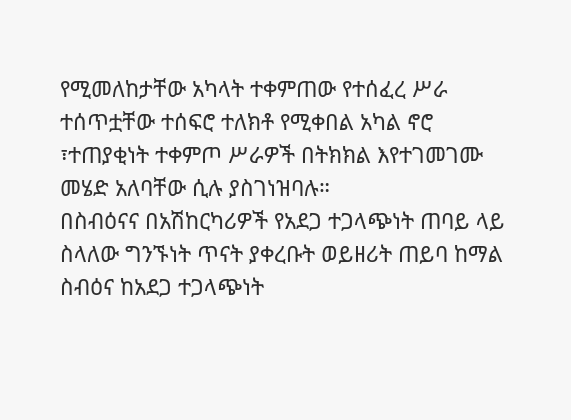የሚመለከታቸው አካላት ተቀምጠው የተሰፈረ ሥራ ተሰጥቷቸው ተሰፍሮ ተለክቶ የሚቀበል አካል ኖሮ ፣ተጠያቂነት ተቀምጦ ሥራዎች በትክክል እየተገመገሙ መሄድ አለባቸው ሲሉ ያስገነዝባሉ።
በስብዕናና በአሽከርካሪዎች የአደጋ ተጋላጭነት ጠባይ ላይ ስላለው ግንኙነት ጥናት ያቀረቡት ወይዘሪት ጠይባ ከማል ስብዕና ከአደጋ ተጋላጭነት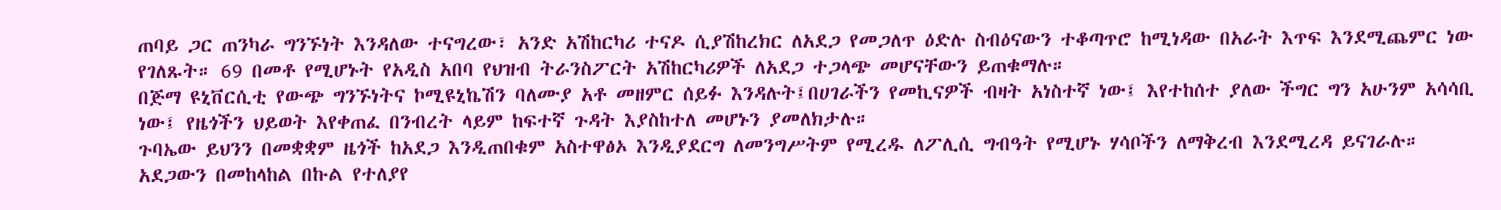ጠባይ ጋር ጠንካራ ግንኙነት እንዳለው ተናግረው፣ አንድ አሽከርካሪ ተናዶ ሲያሽከረክር ለአደጋ የመጋለጥ ዕድሉ ስብዕናውን ተቆጣጥሮ ከሚነዳው በአራት እጥፍ እንደሚጨምር ነው የገለጹት። 69 በመቶ የሚሆኑት የአዲስ አበባ የህዝብ ትራንስፖርት አሽከርካሪዎች ለአደጋ ተጋላጭ መሆናቸውን ይጠቁማሉ።
በጅማ ዩኒቨርሲቲ የውጭ ግንኙነትና ኮሚዩኒኬሽን ባለሙያ አቶ መዘምር ሰይፉ እንዳሉት፤በሀገራችን የመኪናዎች ብዛት አነስተኛ ነው፤ እየተከሰተ ያለው ችግር ግን አሁንም አሳሳቢ ነው፤ የዜጎችን ህይወት እየቀጠፈ በንብረት ላይም ከፍተኛ ጉዳት እያስከተለ መሆኑን ያመለክታሉ።
ጉባኤው ይህንን በመቋቋም ዜጎች ከአደጋ እንዲጠበቁም አስተዋፅኦ እንዲያደርግ ለመንግሥትም የሚረዱ ለፖሊሲ ግብዓት የሚሆኑ ሃሳቦችን ለማቅረብ እንደሚረዳ ይናገራሉ።
አደጋውን በመከላከል በኩል የተለያየ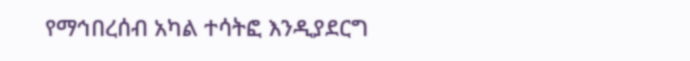የማኅበረሰብ አካል ተሳትፎ እንዲያደርግ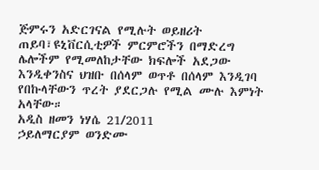ጅምሩን አድርገናል የሚሉት ወይዘሪት ጠይባ፣ዩኒቨርሲቲዎች ምርምሮችን በማድረግ ሌሎችም የሚመለከታቸው ክፍሎች አደጋው እንዲቀንስና ህዝቡ በሰላም ወጥቶ በሰላም እንዲገባ የበኩላቸውን ጥረት ያደርጋሉ የሚል ሙሉ እምነት አላቸው።
አዲስ ዘመን ነሃሴ 21/2011
ኃይለማርያም ወንድሙ